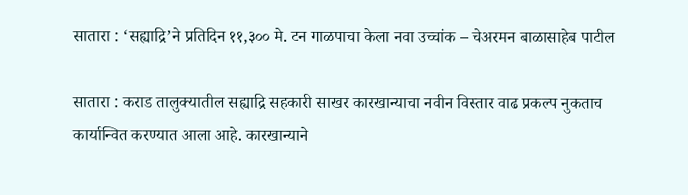सातारा : ‘सह्याद्रि’ने प्रतिदिन ११,३०० मे. टन गाळपाचा केला नवा उच्चांक – चेअरमन बाळासाहेब पाटील

सातारा : कराड तालुक्यातील सह्याद्रि सहकारी साखर कारखान्याचा नवीन विस्तार वाढ प्रकल्प नुकताच कार्यान्वित करण्यात आला आहे. कारखान्याने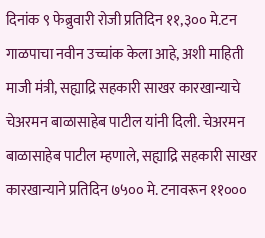दिनांक ९ फेब्रुवारी रोजी प्रतिदिन ११,३०० मे.टन गाळपाचा नवीन उच्चांक केला आहे, अशी माहिती माजी मंत्री, सह्याद्रि सहकारी साखर कारखान्याचे चेअरमन बाळासाहेब पाटील यांनी दिली. चेअरमन बाळासाहेब पाटील म्हणाले, सह्याद्रि सहकारी साखर कारखान्याने प्रतिदिन ७५०० मे. टनावरून ११०००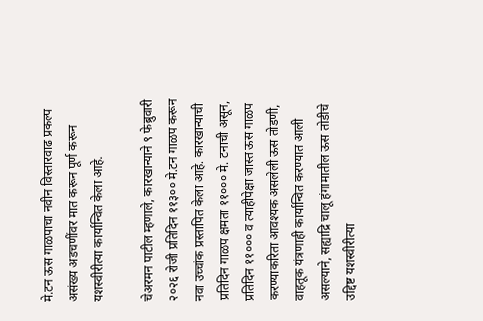मे.टन ऊस गाळपाचा नवीन विस्तारवाढ प्रकल्प असंख्य अडचणींवर मात करून पूर्ण करून यशस्वीरीत्या कार्यान्वित केला आहे.

चेअरमन पाटील म्हणाले, कारखान्याने ९ फेब्रुवारी २०२६ रोजी प्रतिदिन ११३०० मे.टन गाळप करून नवा उच्चांक प्रस्तापित केला आहे. कारखान्याची प्रतिदिन गाळप क्षमता ११००० मे. टनाची असून, प्रतिदिन ११००० व त्याहीपेक्षा जास्त ऊस गाळप करण्याकरिता आवश्यक असलेली ऊस तोडणी, वाहतूक यंत्रणाही कार्यान्वित करण्यात आली असल्याने, सह्याद्रि चालू हंगामातील ऊस तोडीचे उद्दिष्ट यशस्वीरीत्या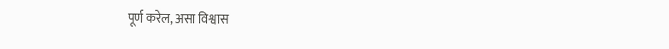पूर्ण करेल, असा विश्वास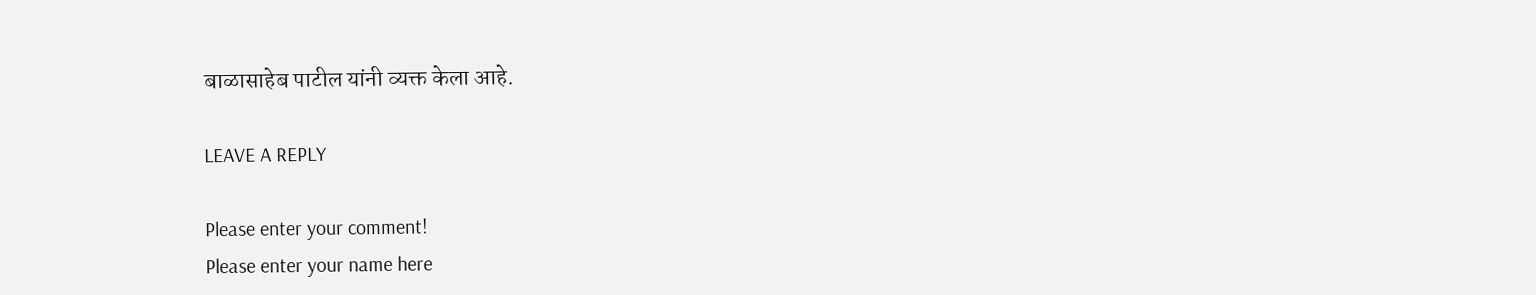बाळासाहेब पाटील यांनी व्यक्त केला आहे.

LEAVE A REPLY

Please enter your comment!
Please enter your name here